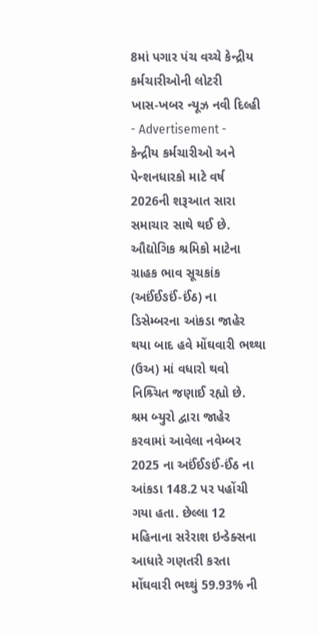8માં પગાર પંચ વચ્ચે કેન્દ્રીય કર્મચારીઓની લોટરી
ખાસ-ખબર ન્યૂઝ નવી દિલ્હી
- Advertisement -
કેન્દ્રીય કર્મચારીઓ અને પેન્શનધારકો માટે વર્ષ 2026ની શરૂઆત સારા સમાચાર સાથે થઈ છે. ઔદ્યોગિક શ્રમિકો માટેના ગ્રાહક ભાવ સૂચકાંક (અઈંઈઙઈં-ઈંઠ) ના ડિસેમ્બરના આંકડા જાહેર થયા બાદ હવે મોંઘવારી ભથ્થા (ઉઅ) માં વધારો થવો નિશ્ર્ચિત જણાઈ રહ્યો છે.
શ્રમ બ્યુરો દ્વારા જાહેર કરવામાં આવેલા નવેમ્બર 2025 ના અઈંઈઙઈં-ઈંઠ ના આંકડા 148.2 પર પહોંચી ગયા હતા. છેલ્લા 12 મહિનાના સરેરાશ ઇન્ડેક્સના આધારે ગણતરી કરતા મોંઘવારી ભથ્થું 59.93% ની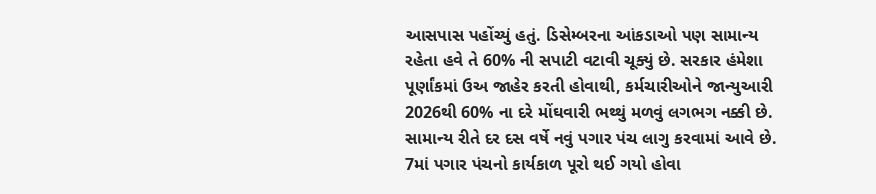આસપાસ પહોંચ્યું હતું. ડિસેમ્બરના આંકડાઓ પણ સામાન્ય રહેતા હવે તે 60% ની સપાટી વટાવી ચૂક્યું છે. સરકાર હંમેશા પૂર્ણાંકમાં ઉઅ જાહેર કરતી હોવાથી, કર્મચારીઓને જાન્યુઆરી 2026થી 60% ના દરે મોંઘવારી ભથ્થું મળવું લગભગ નક્કી છે.
સામાન્ય રીતે દર દસ વર્ષે નવું પગાર પંચ લાગુ કરવામાં આવે છે. 7માં પગાર પંચનો કાર્યકાળ પૂરો થઈ ગયો હોવા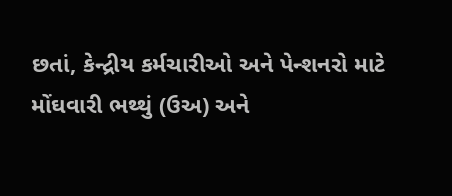છતાં, કેન્દ્રીય કર્મચારીઓ અને પેન્શનરો માટે મોંઘવારી ભથ્થું (ઉઅ) અને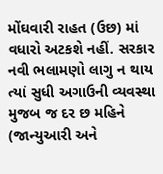મોંઘવારી રાહત (ઉછ) માં વધારો અટકશે નહીં. સરકાર નવી ભલામણો લાગુ ન થાય ત્યાં સુધી અગાઉની વ્યવસ્થા મુજબ જ દર છ મહિને (જાન્યુઆરી અને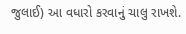જુલાઈ) આ વધારો કરવાનું ચાલુ રાખશે.